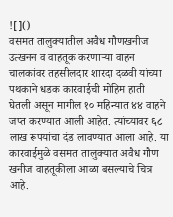![]()
वसमत तालुक्यातील अवैध गौणखनीज उत्खनन व वाहतूक करणाऱ्या वाहन चालकांवर तहसीलदार शारदा दळवी यांच्या पथकाने धडक कारवाईची मोहिम हाती घेतली असून मागील १० महिन्यात ४४ वाहने जप्त करण्यात आली आहेत. त्यांच्यावर ६८ लाख रूपयांचा दंड लावण्यात आला आहे. या कारवाईमुळे वसमत तालुक्यात अवैध गौण खनीज वाहतूकीला आळा बसल्याचे चित्र आहे.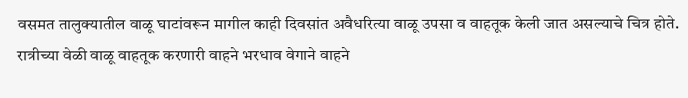वसमत तालुक्यातील वाळू घाटांवरून मागील काही दिवसांत अवैधरित्या वाळू उपसा व वाहतूक केली जात असल्याचे चित्र होते. रात्रीच्या वेळी वाळू वाहतूक करणारी वाहने भरधाव वेगाने वाहने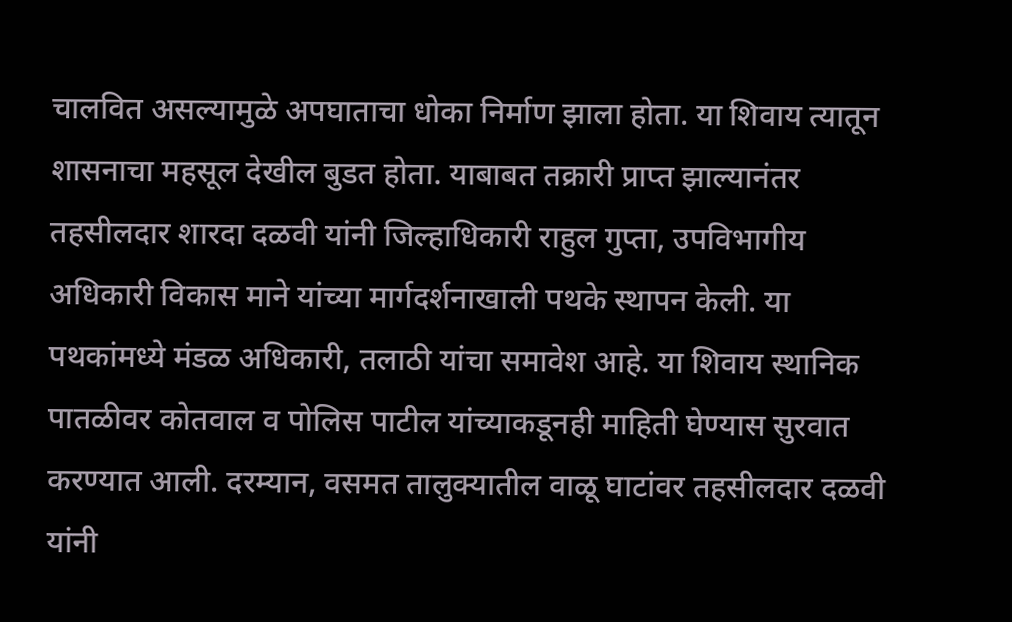चालवित असल्यामुळे अपघाताचा धोका निर्माण झाला होता. या शिवाय त्यातून शासनाचा महसूल देखील बुडत होता. याबाबत तक्रारी प्राप्त झाल्यानंतर तहसीलदार शारदा दळवी यांनी जिल्हाधिकारी राहुल गुप्ता, उपविभागीय अधिकारी विकास माने यांच्या मार्गदर्शनाखाली पथके स्थापन केली. या पथकांमध्ये मंडळ अधिकारी, तलाठी यांचा समावेश आहे. या शिवाय स्थानिक पातळीवर कोतवाल व पोलिस पाटील यांच्याकडूनही माहिती घेण्यास सुरवात करण्यात आली. दरम्यान, वसमत तालुक्यातील वाळू घाटांवर तहसीलदार दळवी यांनी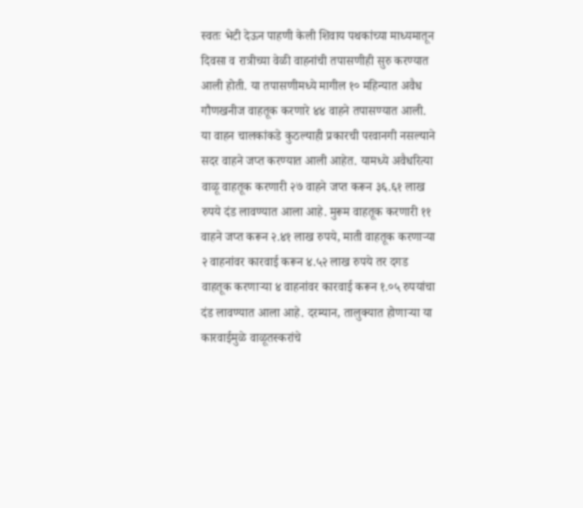स्वतः भेटी देऊन पाहणी केली शिवाय पथकांच्या माध्यमातून दिवसा व रात्रीच्या वेळी वाहनांची तपासणीही सुरु करण्यात आली होती. या तपासणीमध्ये मागील १० महिन्यात अवैध गौणखनीज वाहतूक करणारे ४४ वाहने तपासण्यात आली. या वाहन चालकांकडे कुठल्याही प्रकारची परवानगी नसल्याने सदर वाहने जप्त करण्यात आली आहेत. यामध्ये अवैधरित्या वाळू वाहतूक करणारी २७ वाहने जप्त करून ३६.६१ लाख रुपये दंड लावण्यात आला आहे. मुरूम वाहतूक करणारी ११ वाहने जप्त करून २.४१ लाख रुपये, माती वाहतूक करणाऱ्या २ वाहनांवर कारवाई करून ४.५२ लाख रुपये तर दगड वाहतूक करणाऱ्या ४ वाहनांवर कारवाई करून १.०५ रुपयांचा दंड लावण्यात आला आहे. दरम्यान, तालुक्यात होणाऱ्या या कारवाईमुळे वाळूतस्करांचे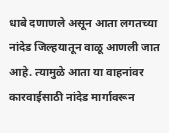धाबे दणाणले असून आता लगतच्या नांदेड जिल्हयातून वाळू आणली जात आहे. त्यामुळे आता या वाहनांवर कारवाईसाठी नांदेड मार्गावरून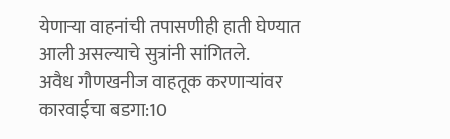येणाऱ्या वाहनांची तपासणीही हाती घेण्यात आली असल्याचे सुत्रांनी सांगितले.
अवैध गौणखनीज वाहतूक करणाऱ्यांवर कारवाईचा बडगा:10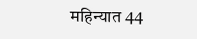महिन्यात 44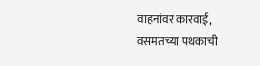वाहनांवर कारवाई, वसमतच्या पथकाची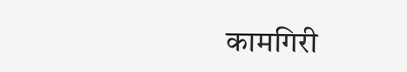कामगिरी